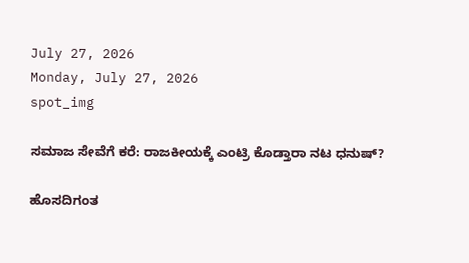July 27, 2026
Monday, July 27, 2026
spot_img

ಸಮಾಜ ಸೇವೆಗೆ ಕರೆ: ರಾಜಕೀಯಕ್ಕೆ ಎಂಟ್ರಿ ಕೊಡ್ತಾರಾ ನಟ ಧನುಷ್?

ಹೊಸದಿಗಂತ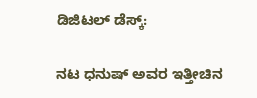ಡಿಜಿಟಲ್ ಡೆಸ್ಕ್:

ನಟ ಧನುಷ್ ಅವರ ಇತ್ತೀಚಿನ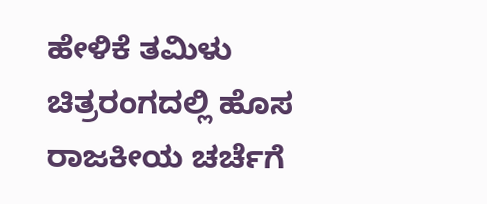ಹೇಳಿಕೆ ತಮಿಳು ಚಿತ್ರರಂಗದಲ್ಲಿ ಹೊಸ ರಾಜಕೀಯ ಚರ್ಚೆಗೆ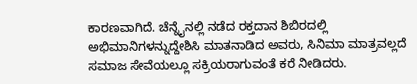ಕಾರಣವಾಗಿದೆ. ಚೆನ್ನೈನಲ್ಲಿ ನಡೆದ ರಕ್ತದಾನ ಶಿಬಿರದಲ್ಲಿ ಅಭಿಮಾನಿಗಳನ್ನುದ್ದೇಶಿಸಿ ಮಾತನಾಡಿದ ಅವರು, ಸಿನಿಮಾ ಮಾತ್ರವಲ್ಲದೆ ಸಮಾಜ ಸೇವೆಯಲ್ಲೂ ಸಕ್ರಿಯರಾಗುವಂತೆ ಕರೆ ನೀಡಿದರು.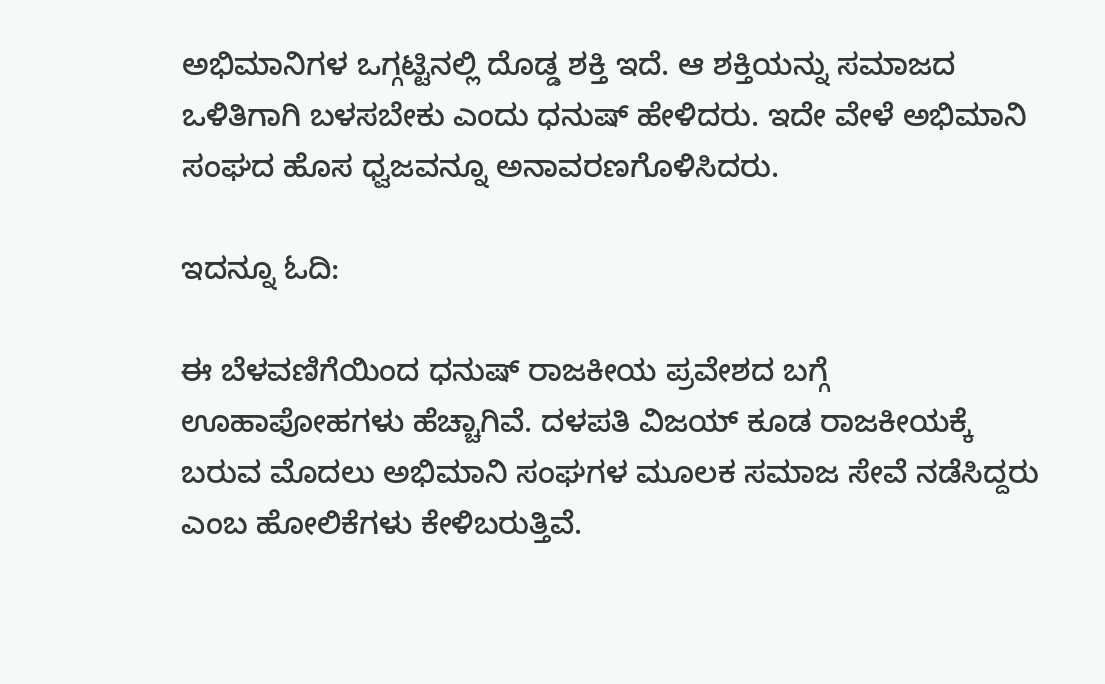ಅಭಿಮಾನಿಗಳ ಒಗ್ಗಟ್ಟಿನಲ್ಲಿ ದೊಡ್ಡ ಶಕ್ತಿ ಇದೆ. ಆ ಶಕ್ತಿಯನ್ನು ಸಮಾಜದ ಒಳಿತಿಗಾಗಿ ಬಳಸಬೇಕು ಎಂದು ಧನುಷ್ ಹೇಳಿದರು. ಇದೇ ವೇಳೆ ಅಭಿಮಾನಿ ಸಂಘದ ಹೊಸ ಧ್ವಜವನ್ನೂ ಅನಾವರಣಗೊಳಿಸಿದರು.

ಇದನ್ನೂ ಓದಿ:

ಈ ಬೆಳವಣಿಗೆಯಿಂದ ಧನುಷ್ ರಾಜಕೀಯ ಪ್ರವೇಶದ ಬಗ್ಗೆ ಊಹಾಪೋಹಗಳು ಹೆಚ್ಚಾಗಿವೆ. ದಳಪತಿ ವಿಜಯ್ ಕೂಡ ರಾಜಕೀಯಕ್ಕೆ ಬರುವ ಮೊದಲು ಅಭಿಮಾನಿ ಸಂಘಗಳ ಮೂಲಕ ಸಮಾಜ ಸೇವೆ ನಡೆಸಿದ್ದರು ಎಂಬ ಹೋಲಿಕೆಗಳು ಕೇಳಿಬರುತ್ತಿವೆ.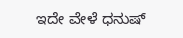ಇದೇ ವೇಳೆ ಧನುಷ್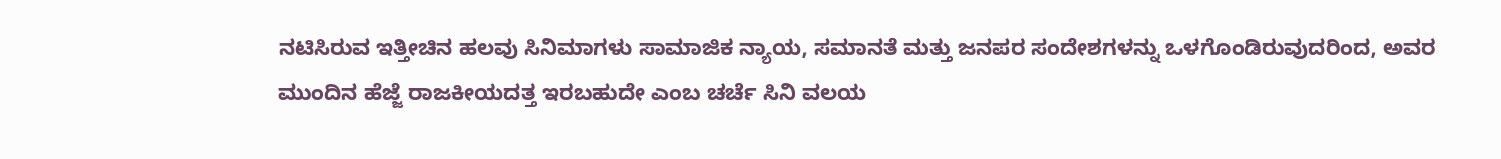ನಟಿಸಿರುವ ಇತ್ತೀಚಿನ ಹಲವು ಸಿನಿಮಾಗಳು ಸಾಮಾಜಿಕ ನ್ಯಾಯ, ಸಮಾನತೆ ಮತ್ತು ಜನಪರ ಸಂದೇಶಗಳನ್ನು ಒಳಗೊಂಡಿರುವುದರಿಂದ, ಅವರ ಮುಂದಿನ ಹೆಜ್ಜೆ ರಾಜಕೀಯದತ್ತ ಇರಬಹುದೇ ಎಂಬ ಚರ್ಚೆ ಸಿನಿ ವಲಯ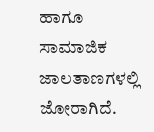ಹಾಗೂ ಸಾಮಾಜಿಕ ಜಾಲತಾಣಗಳಲ್ಲಿ ಜೋರಾಗಿದೆ.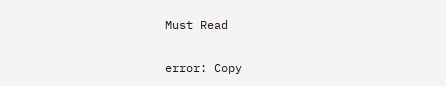Must Read

error: Copy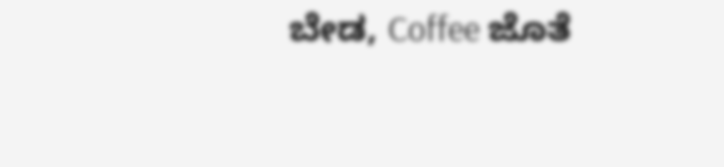ಬೇಡ, Coffee ಜೊತೆ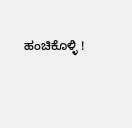ಹಂಚಿಕೊಳ್ಳಿ !